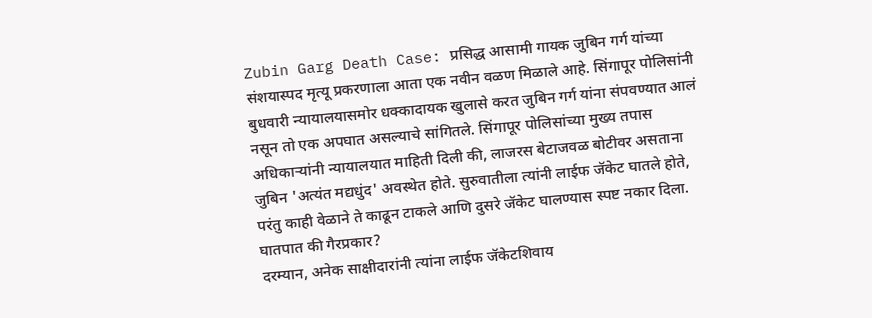Zubin Garg Death Case: प्रसिद्ध आसामी गायक जुबिन गर्ग यांच्या संशयास्पद मृत्यू प्रकरणाला आता एक नवीन वळण मिळाले आहे. सिंगापूर पोलिसांनी बुधवारी न्यायालयासमोर धक्कादायक खुलासे करत जुबिन गर्ग यांना संपवण्यात आलं नसून तो एक अपघात असल्याचे सांगितले. सिंगापूर पोलिसांच्या मुख्य तपास अधिकाऱ्यांनी न्यायालयात माहिती दिली की, लाजरस बेटाजवळ बोटीवर असताना जुबिन 'अत्यंत मद्यधुंद' अवस्थेत होते. सुरुवातीला त्यांनी लाईफ जॅकेट घातले होते, परंतु काही वेळाने ते काढून टाकले आणि दुसरे जॅकेट घालण्यास स्पष्ट नकार दिला.
घातपात की गैरप्रकार?
दरम्यान, अनेक साक्षीदारांनी त्यांना लाईफ जॅकेटशिवाय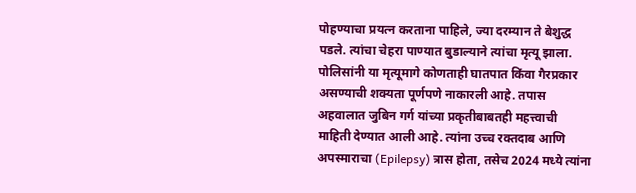पोहण्याचा प्रयत्न करताना पाहिले, ज्या दरम्यान ते बेशुद्ध पडले. त्यांचा चेहरा पाण्यात बुडाल्याने त्यांचा मृत्यू झाला. पोलिसांनी या मृत्यूमागे कोणताही घातपात किंवा गैरप्रकार असण्याची शक्यता पूर्णपणे नाकारली आहे. तपास अहवालात जुबिन गर्ग यांच्या प्रकृतीबाबतही महत्त्वाची माहिती देण्यात आली आहे. त्यांना उच्च रक्तदाब आणि अपस्माराचा (Epilepsy) त्रास होता, तसेच 2024 मध्ये त्यांना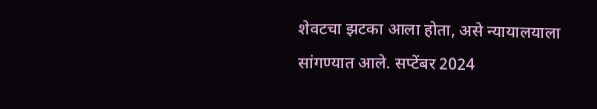शेवटचा झटका आला होता, असे न्यायालयाला सांगण्यात आले. सप्टेंबर 2024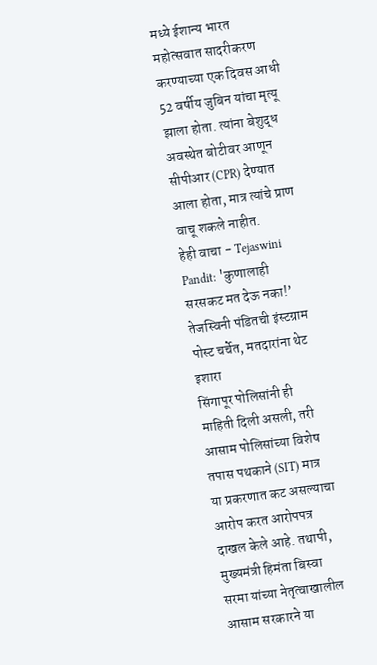मध्ये ईशान्य भारत महोत्सवात सादरीकरण करण्याच्या एक दिवस आधी 52 वर्षीय जुबिन यांचा मृत्यू झाला होता. त्यांना बेशुद्ध अवस्थेत बोटीवर आणून सीपीआर (CPR) देण्यात आला होता, मात्र त्यांचे प्राण वाचू शकले नाहीत.
हेही वाचा - Tejaswini Pandit: 'कुणालाही सरसकट मत देऊ नका!’ तेजस्विनी पंडितची इंस्टग्राम पोस्ट चर्चेत, मतदारांना थेट इशारा
सिंगापूर पोलिसांनी ही माहिती दिली असली, तरी आसाम पोलिसांच्या विशेष तपास पथकाने (SIT) मात्र या प्रकरणात कट असल्याचा आरोप करत आरोपपत्र दाखल केले आहे. तथापी, मुख्यमंत्री हिमंता बिस्वा सरमा यांच्या नेतृत्वाखालील आसाम सरकारने या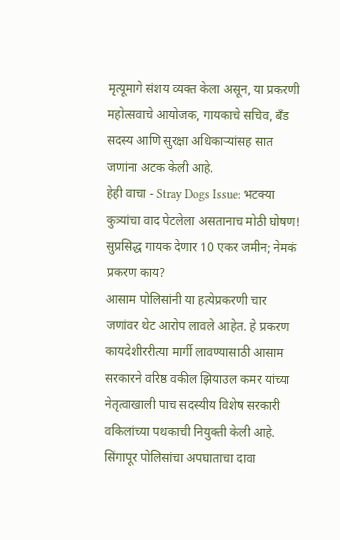मृत्यूमागे संशय व्यक्त केला असून, या प्रकरणी महोत्सवाचे आयोजक, गायकाचे सचिव, बँड सदस्य आणि सुरक्षा अधिकाऱ्यांसह सात जणांना अटक केली आहे.
हेही वाचा - Stray Dogs Issue: भटक्या कुत्र्यांचा वाद पेटलेला असतानाच मोठी घोषण! सुप्रसिद्ध गायक देणार 10 एकर जमीन; नेमकं प्रकरण काय?
आसाम पोलिसांनी या हत्येप्रकरणी चार जणांवर थेट आरोप लावले आहेत. हे प्रकरण कायदेशीररीत्या मार्गी लावण्यासाठी आसाम सरकारने वरिष्ठ वकील झियाउल कमर यांच्या नेतृत्वाखाली पाच सदस्यीय विशेष सरकारी वकिलांच्या पथकाची नियुक्ती केली आहे. सिंगापूर पोलिसांचा अपघाताचा दावा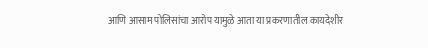आणि आसाम पोलिसांचा आरोप यामुळे आता या प्रकरणातील कायदेशीर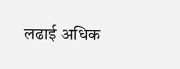लढाई अधिक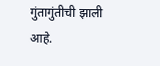गुंतागुंतीची झाली आहे.